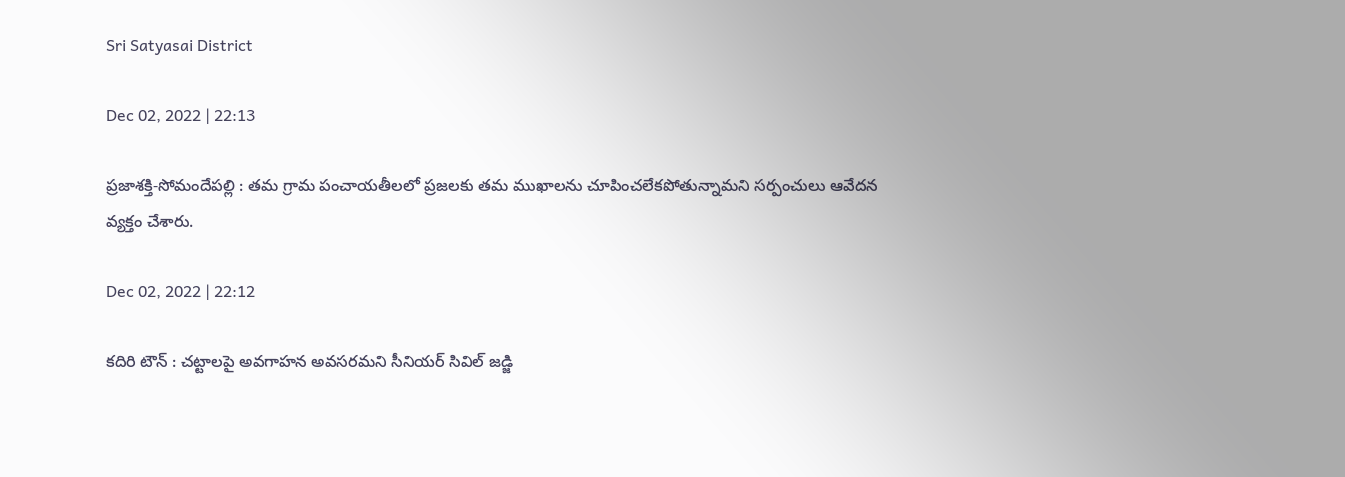Sri Satyasai District

Dec 02, 2022 | 22:13

ప్రజాశక్తి-సోమందేపల్లి : తమ గ్రామ పంచాయతీలలో ప్రజలకు తమ ముఖాలను చూపించలేకపోతున్నామని సర్పంచులు ఆవేదన వ్యక్తం చేశారు.

Dec 02, 2022 | 22:12

కదిరి టౌన్‌ : చట్టాలపై అవగాహన అవసరమని సీనియర్‌ సివిల్‌ జడ్జి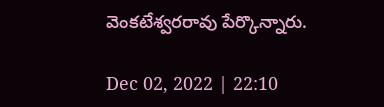వెంకటేశ్వరరావు పేర్కొన్నారు.

Dec 02, 2022 | 22:10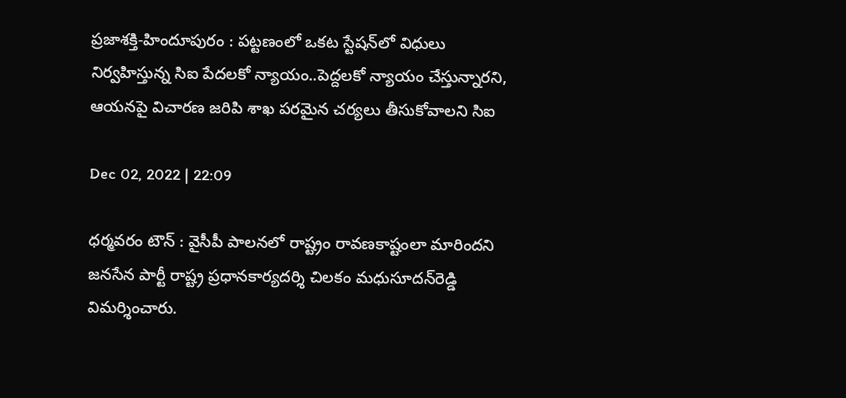ప్రజాశక్తి-హిందూపురం : పట్టణంలో ఒకట స్టేషన్‌లో విధులు నిర్వహిస్తున్న సిఐ పేదలకో న్యాయం..పెద్దలకో న్యాయం చేస్తున్నారని, ఆయనపై విచారణ జరిపి శాఖ పరమైన చర్యలు తీసుకోవాలని సిఐ

Dec 02, 2022 | 22:09

ధర్మవరం టౌన్‌ : వైసీపీ పాలనలో రాష్ట్రం రావణకాష్టంలా మారిందని జనసేన పార్టీ రాష్ట్ర ప్రధానకార్యదర్శి చిలకం మధుసూదన్‌రెడ్డి విమర్శించారు.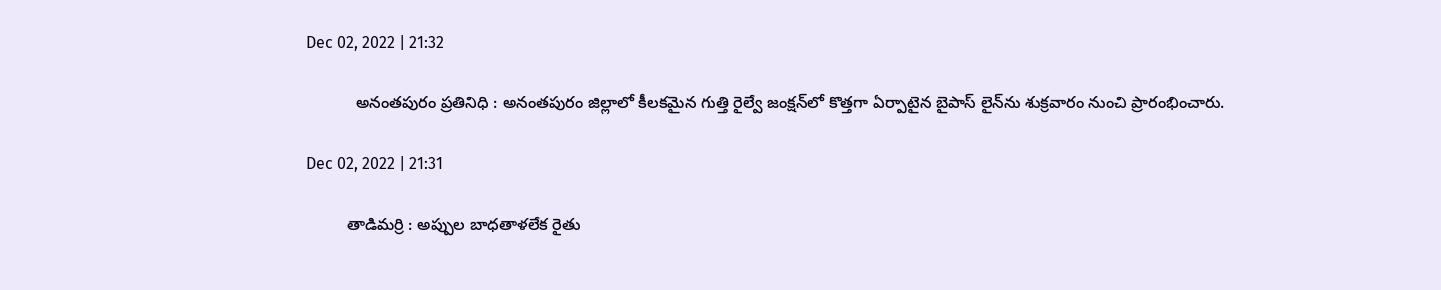Dec 02, 2022 | 21:32

           అనంతపురం ప్రతినిధి : అనంతపురం జిల్లాలో కీలకమైన గుత్తి రైల్వే జంక్షన్‌లో కొత్తగా ఏర్పాటైన బైపాస్‌ లైన్‌ను శుక్రవారం నుంచి ప్రారంభించారు.

Dec 02, 2022 | 21:31

         తాడిమర్రి : అప్పుల బాధతాళలేక రైతు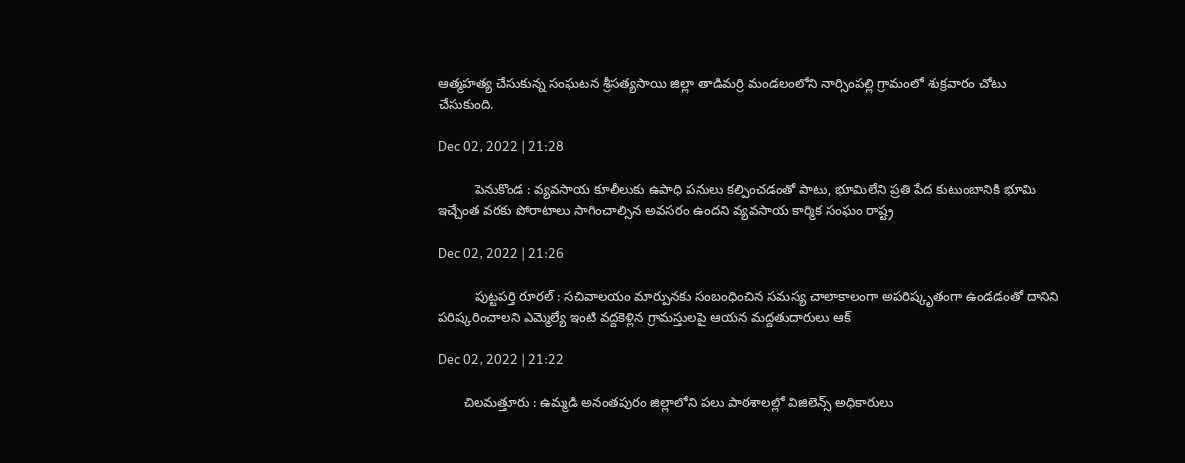ఆత్మహత్య చేసుకున్న సంఘటన శ్రీసత్యసాయి జిల్లా తాడిమర్రి మండలంలోని నార్సింపల్లి గ్రామంలో శుక్రవారం చోటు చేసుకుంది.

Dec 02, 2022 | 21:28

          పెనుకొండ : వ్యవసాయ కూలీలుకు ఉపాధి పనులు కల్పించడంతో పాటు, భూమిలేని ప్రతి పేద కుటుంబానికి భూమి ఇచ్చేంత వరకు పోరాటాలు సాగించాల్సిన అవసరం ఉందని వ్యవసాయ కార్మిక సంఘం రాష్ట్ర

Dec 02, 2022 | 21:26

          పుట్టపర్తి రూరల్‌ : సచివాలయం మార్పునకు సంబంధించిన సమస్య చాలాకాలంగా అపరిష్కృతంగా ఉండడంతో దానిని పరిష్కరించాలని ఎమ్మెల్యే ఇంటి వద్దకెళ్లిన గ్రామస్తులపై ఆయన మద్దతుదారులు ఆక్

Dec 02, 2022 | 21:22

       చిలమత్తూరు : ఉమ్మడి అనంతపురం జిల్లాలోని పలు పాఠశాలల్లో విజిలెన్స్‌ అధికారులు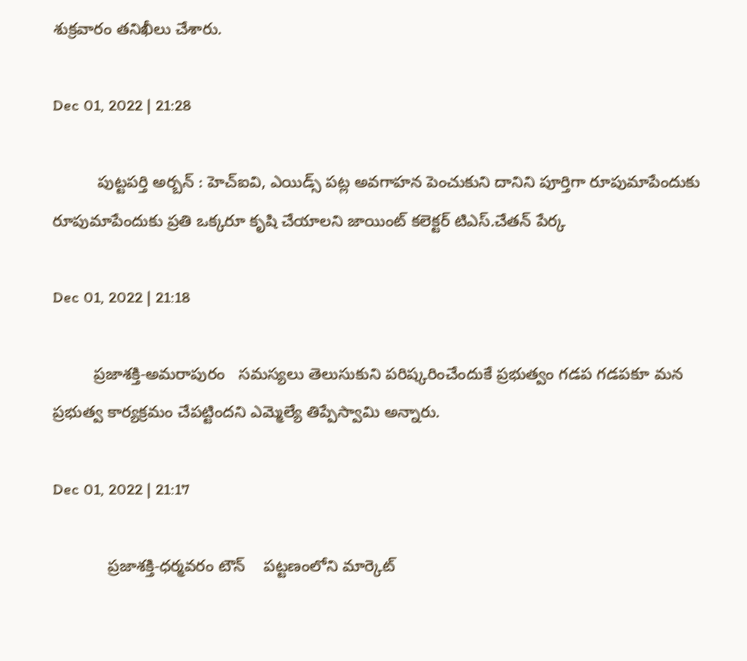శుక్రవారం తనిఖీలు చేశారు.

Dec 01, 2022 | 21:28

          పుట్టపర్తి అర్బన్‌ : హెచ్‌ఐవి, ఎయిడ్స్‌ పట్ల అవగాహన పెంచుకుని దానిని పూర్తిగా రూపుమాపేందుకు రూపుమాపేందుకు ప్రతి ఒక్కరూ కృషి చేయాలని జాయింట్‌ కలెక్టర్‌ టిఎస్‌.చేతన్‌ పేర్క

Dec 01, 2022 | 21:18

         ప్రజాశక్తి-అమరాపురం   సమస్యలు తెలుసుకుని పరిష్కరించేందుకే ప్రభుత్వం గడప గడపకూ మన ప్రభుత్వ కార్యక్రమం చేపట్టిందని ఎమ్మెల్యే తిప్పేస్వామి అన్నారు.

Dec 01, 2022 | 21:17

            ప్రజాశక్తి-ధర్మవరం టౌన్‌    పట్టణంలోని మార్కెట్‌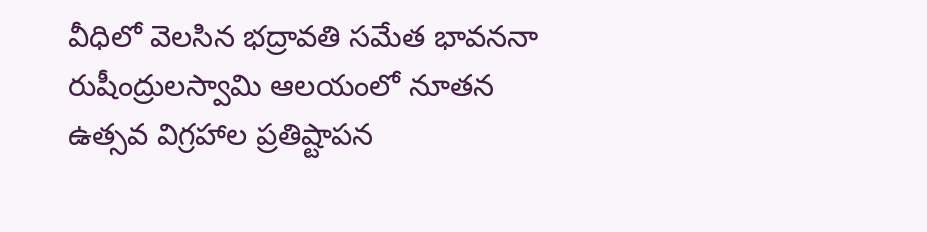వీధిలో వెలసిన భద్రావతి సమేత భావననా రుషీంద్రులస్వామి ఆలయంలో నూతన ఉత్సవ విగ్రహాల ప్రతిష్టాపన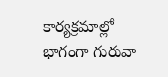కార్యక్రమాల్లో భాగంగా గురువా